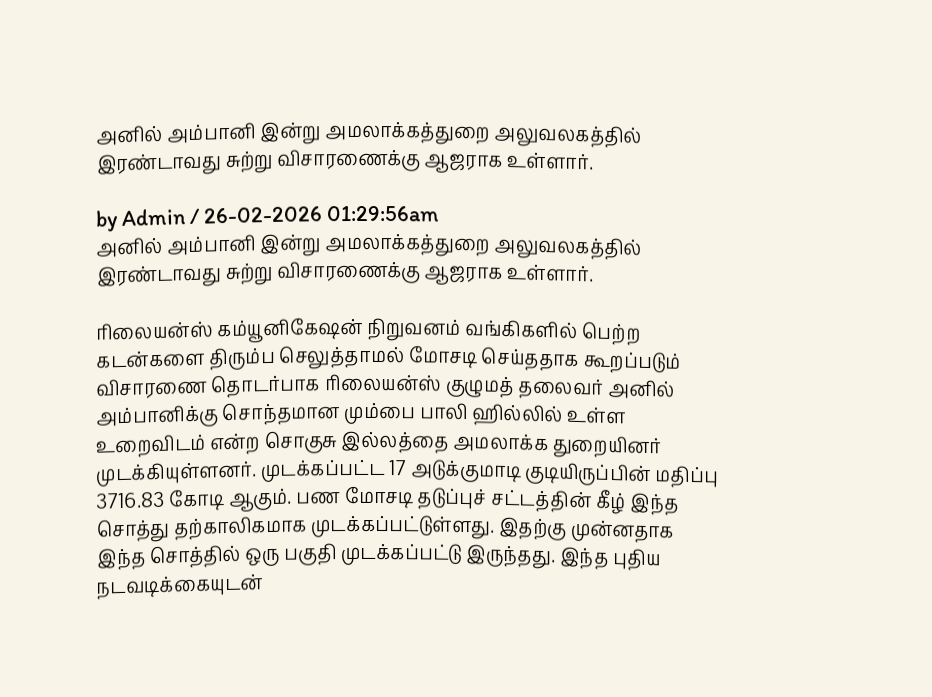அனில் அம்பானி இன்று அமலாக்கத்துறை அலுவலகத்தில் இரண்டாவது சுற்று விசாரணைக்கு ஆஜராக உள்ளார்.

by Admin / 26-02-2026 01:29:56am
அனில் அம்பானி இன்று அமலாக்கத்துறை அலுவலகத்தில் இரண்டாவது சுற்று விசாரணைக்கு ஆஜராக உள்ளார்.

ரிலையன்ஸ் கம்யூனிகேஷன் நிறுவனம் வங்கிகளில் பெற்ற கடன்களை திரும்ப செலுத்தாமல் மோசடி செய்ததாக கூறப்படும் விசாரணை தொடர்பாக ரிலையன்ஸ் குழுமத் தலைவர் அனில் அம்பானிக்கு சொந்தமான மும்பை பாலி ஹில்லில் உள்ள உறைவிடம் என்ற சொகுசு இல்லத்தை அமலாக்க துறையினர் முடக்கியுள்ளனர். முடக்கப்பட்ட 17 அடுக்குமாடி குடியிருப்பின் மதிப்பு 3716.83 கோடி ஆகும். பண மோசடி தடுப்புச் சட்டத்தின் கீழ் இந்த சொத்து தற்காலிகமாக முடக்கப்பட்டுள்ளது. இதற்கு முன்னதாக இந்த சொத்தில் ஒரு பகுதி முடக்கப்பட்டு இருந்தது. இந்த புதிய நடவடிக்கையுடன்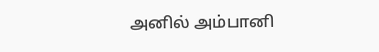அனில் அம்பானி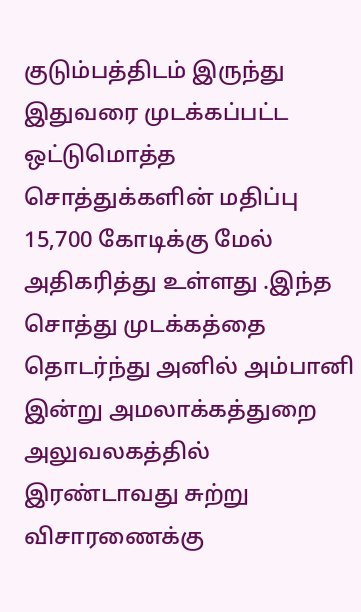குடும்பத்திடம் இருந்து இதுவரை முடக்கப்பட்ட ஒட்டுமொத்த சொத்துக்களின் மதிப்பு 15,700 கோடிக்கு மேல் அதிகரித்து உள்ளது .இந்த சொத்து முடக்கத்தை தொடர்ந்து அனில் அம்பானி இன்று அமலாக்கத்துறை அலுவலகத்தில் இரண்டாவது சுற்று விசாரணைக்கு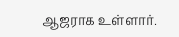ஆஜராக உள்ளார்.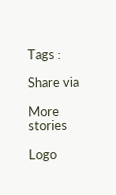Tags :

Share via

More stories

Logo